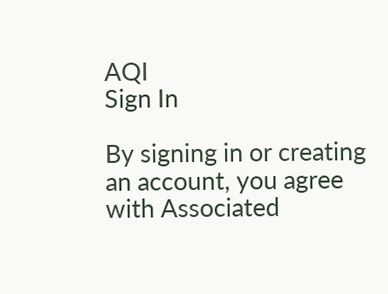AQI
Sign In

By signing in or creating an account, you agree with Associated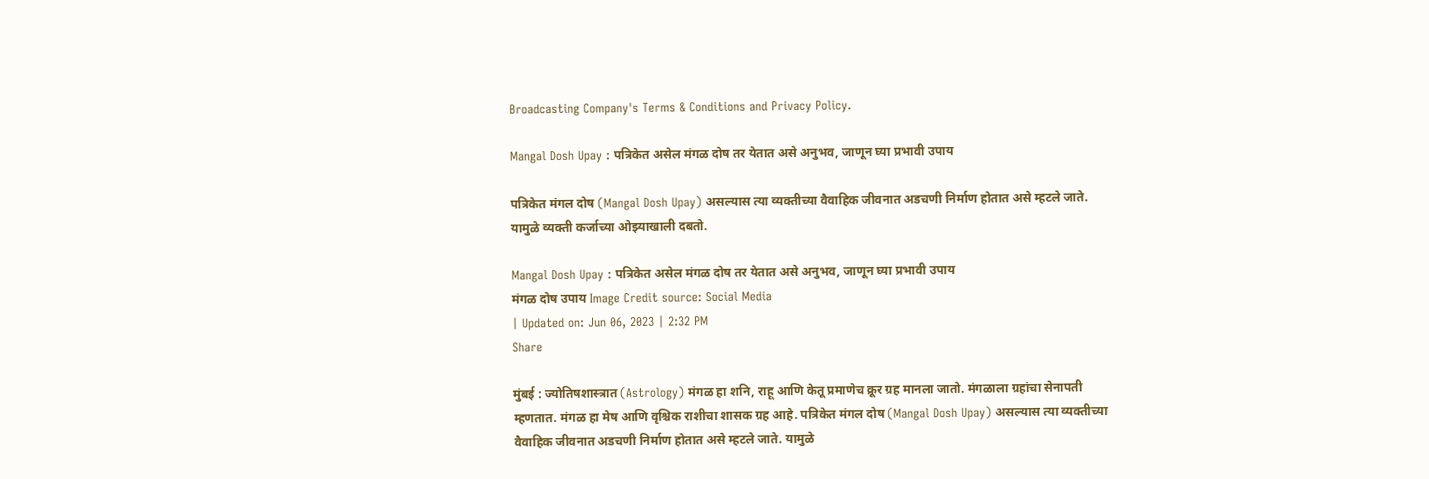Broadcasting Company's Terms & Conditions and Privacy Policy.

Mangal Dosh Upay : पत्रिकेत असेल मंगळ दोष तर येतात असे अनुभव, जाणून घ्या प्रभावी उपाय

पत्रिकेत मंगल दोष (Mangal Dosh Upay) असल्यास त्या व्यक्तीच्या वैवाहिक जीवनात अडचणी निर्माण होतात असे म्हटले जाते. यामुळे व्यक्ती कर्जाच्या ओझ्याखाली दबतो.

Mangal Dosh Upay : पत्रिकेत असेल मंगळ दोष तर येतात असे अनुभव, जाणून घ्या प्रभावी उपाय
मंगळ दोष उपाय Image Credit source: Social Media
| Updated on: Jun 06, 2023 | 2:32 PM
Share

मुंबई : ज्योतिषशास्त्रात (Astrology) मंगळ हा शनि, राहू आणि केतू प्रमाणेच क्रूर ग्रह मानला जातो. मंगळाला ग्रहांचा सेनापती म्हणतात. मंगळ हा मेष आणि वृश्चिक राशीचा शासक ग्रह आहे. पत्रिकेत मंगल दोष (Mangal Dosh Upay) असल्यास त्या व्यक्तीच्या वैवाहिक जीवनात अडचणी निर्माण होतात असे म्हटले जाते. यामुळे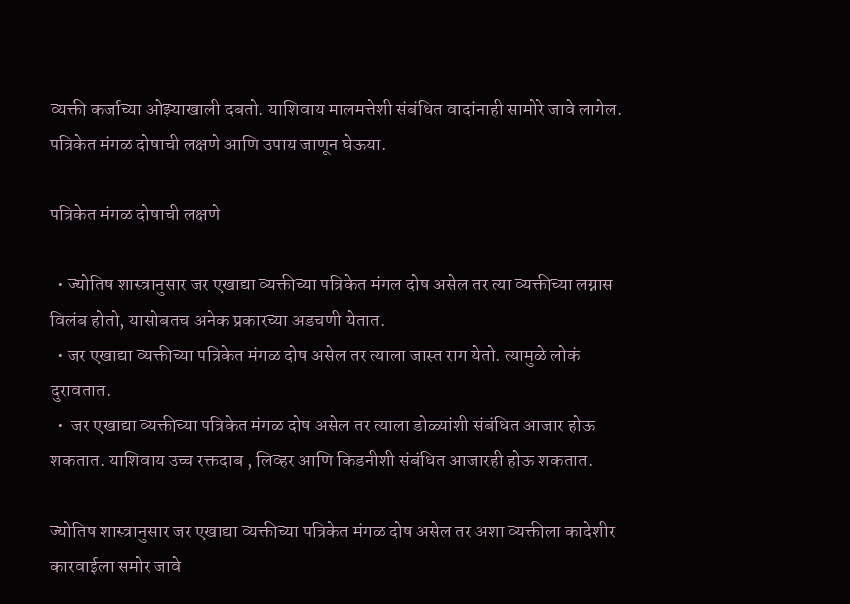व्यक्ती कर्जाच्या ओझ्याखाली दबतो. याशिवाय मालमत्तेशी संबंधित वादांनाही सामोरे जावे लागेल. पत्रिकेत मंगळ दोषाची लक्षणे आणि उपाय जाणून घेऊया.

पत्रिकेत मंगळ दोषाची लक्षणे

  • ज्योतिष शास्त्रानुसार जर एखाद्या व्यक्तीच्या पत्रिकेत मंगल दोष असेल तर त्या व्यक्तीच्या लग्नास विलंब होतो, यासोबतच अनेक प्रकारच्या अडचणी येतात.
  • जर एखाद्या व्यक्तीच्या पत्रिकेत मंगळ दोष असेल तर त्याला जास्त राग येतो. त्यामुळे लोकं दुरावतात.
  •  जर एखाद्या व्यक्तीच्या पत्रिकेत मंगळ दोष असेल तर त्याला डोळ्यांशी संबंधित आजार होऊ शकतात. याशिवाय उच्च रक्तदाब , लिव्हर आणि किडनीशी संबंधित आजारही होऊ शकतात.

ज्योतिष शास्त्रानुसार जर एखाद्या व्यक्तीच्या पत्रिकेत मंगळ दोष असेल तर अशा व्यक्तीला कादेशीर कारवाईला समोर जावे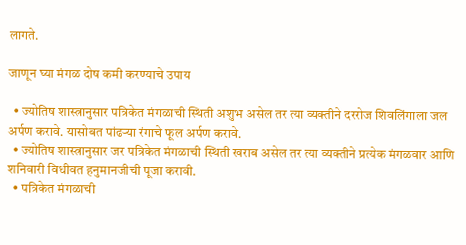लागते.

जाणून घ्या मंगळ दोष कमी करण्याचे उपाय

  • ज्योतिष शास्त्रानुसार पत्रिकेत मंगळाची स्थिती अशुभ असेल तर त्या व्यक्तीने दररोज शिवलिंगाला जल अर्पण करावे. यासोबत पांढऱ्या रंगाचे फूल अर्पण करावे.
  • ज्योतिष शास्त्रानुसार जर पत्रिकेत मंगळाची स्थिती खराब असेल तर त्या व्यक्तीने प्रत्येक मंगळवार आणि शनिवारी विधीवत हनुमानजीची पूजा करावी.
  • पत्रिकेत मंगळाची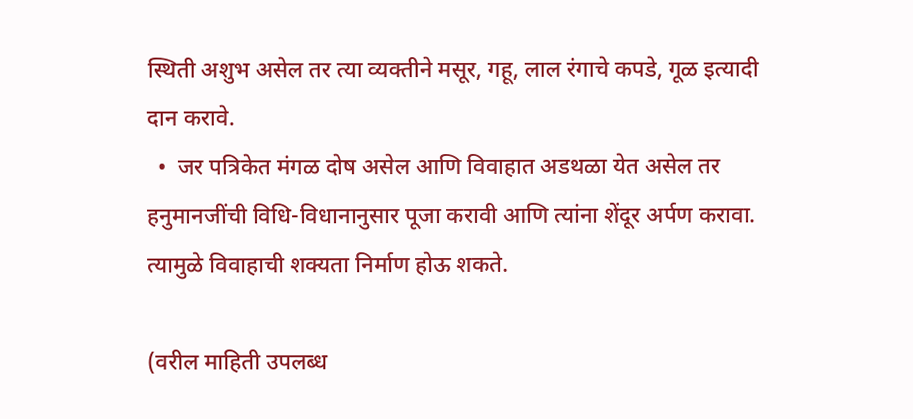स्थिती अशुभ असेल तर त्या व्यक्तीने मसूर, गहू, लाल रंगाचे कपडे, गूळ इत्यादी दान करावे.
  •  जर पत्रिकेत मंगळ दोष असेल आणि विवाहात अडथळा येत असेल तर हनुमानजींची विधि-विधानानुसार पूजा करावी आणि त्यांना शेंदूर अर्पण करावा. त्यामुळे विवाहाची शक्यता निर्माण होऊ शकते.

(वरील माहिती उपलब्ध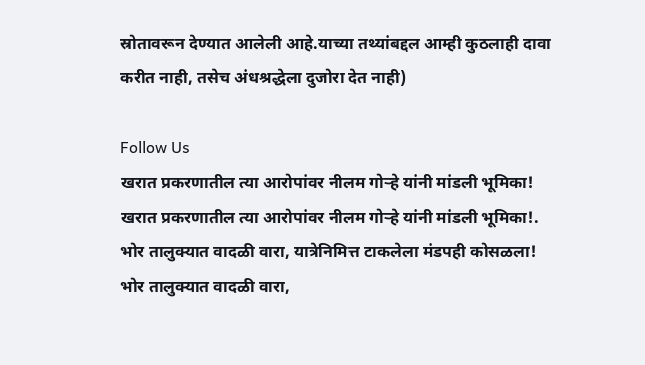स्रोतावरून देण्यात आलेली आहे.याच्या तथ्यांबद्दल आम्ही कुठलाही दावा करीत नाही, तसेच अंधश्रद्धेला दुजोरा देत नाही)

Follow Us
खरात प्रकरणातील त्या आरोपांवर नीलम गोऱ्हे यांनी मांडली भूमिका!
खरात प्रकरणातील त्या आरोपांवर नीलम गोऱ्हे यांनी मांडली भूमिका!.
भोर तालुक्यात वादळी वारा, यात्रेनिमित्त टाकलेला मंडपही कोसळला!
भोर तालुक्यात वादळी वारा,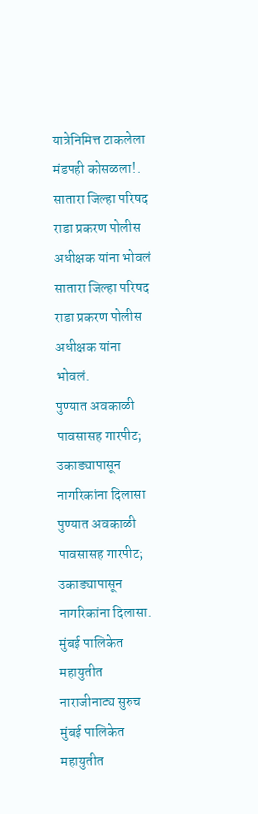यात्रेनिमित्त टाकलेला मंडपही कोसळला!.
सातारा जिल्हा परिषद राडा प्रकरण पोलीस अधीक्षक यांना भोवलं
सातारा जिल्हा परिषद राडा प्रकरण पोलीस अधीक्षक यांना भोवलं.
पुण्यात अवकाळी पावसासह गारपीट; उकाड्यापासून नागरिकांना दिलासा
पुण्यात अवकाळी पावसासह गारपीट; उकाड्यापासून नागरिकांना दिलासा.
मुंबई पालिकेत महायुतीत नाराजीनाट्य सुरुच
मुंबई पालिकेत महायुतीत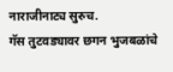नाराजीनाट्य सुरुच.
गॅस तुटवड्यावर छगन भुजबळांचे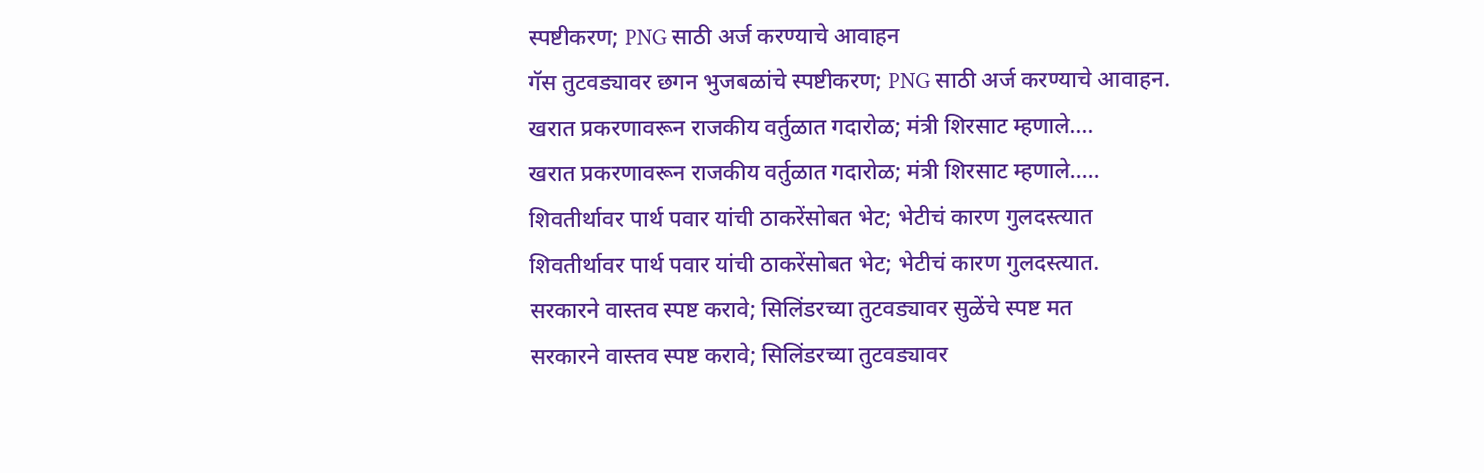स्पष्टीकरण; PNG साठी अर्ज करण्याचे आवाहन
गॅस तुटवड्यावर छगन भुजबळांचे स्पष्टीकरण; PNG साठी अर्ज करण्याचे आवाहन.
खरात प्रकरणावरून राजकीय वर्तुळात गदारोळ; मंत्री शिरसाट म्हणाले....
खरात प्रकरणावरून राजकीय वर्तुळात गदारोळ; मंत्री शिरसाट म्हणाले.....
शिवतीर्थावर पार्थ पवार यांची ठाकरेंसोबत भेट; भेटीचं कारण गुलदस्त्यात
शिवतीर्थावर पार्थ पवार यांची ठाकरेंसोबत भेट; भेटीचं कारण गुलदस्त्यात.
सरकारने वास्तव स्पष्ट करावे; सिलिंडरच्या तुटवड्यावर सुळेंचे स्पष्ट मत
सरकारने वास्तव स्पष्ट करावे; सिलिंडरच्या तुटवड्यावर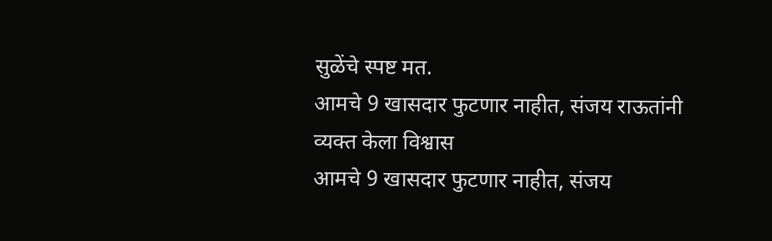सुळेंचे स्पष्ट मत.
आमचे 9 खासदार फुटणार नाहीत, संजय राऊतांनी व्यक्त केला विश्वास
आमचे 9 खासदार फुटणार नाहीत, संजय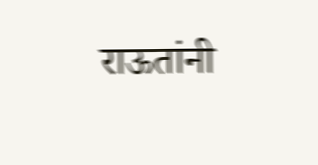राऊतांनी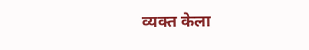व्यक्त केला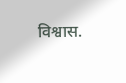विश्वास.